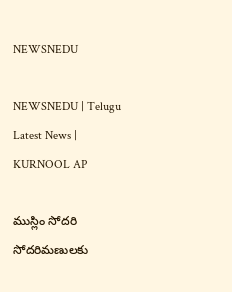NEWSNEDU

NEWSNEDU | Telugu Latest News | KURNOOL AP

ముస్లిం సోదరి సోదరిమణులకు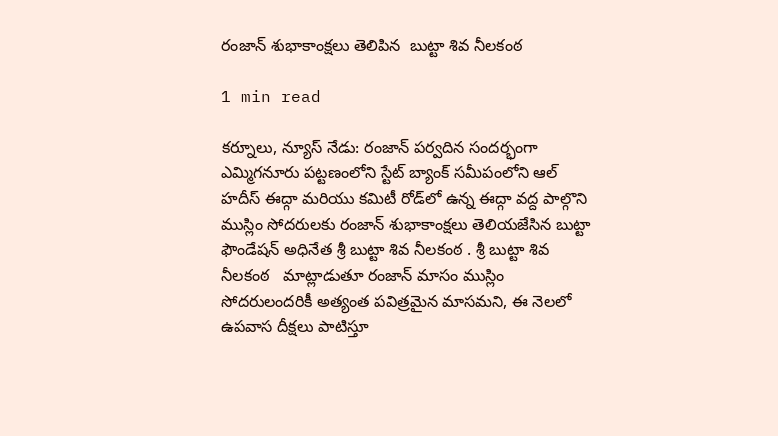రంజాన్ శుభాకాంక్షలు తెలిపిన  బుట్టా శివ నీలకంఠ

1 min read

కర్నూలు, న్యూస్ నేడు: రంజాన్ పర్వదిన సందర్భంగా ఎమ్మిగనూరు పట్టణంలోని స్టేట్ బ్యాంక్ సమీపంలోని ఆల్ హదీస్ ఈద్గా మరియు కమిటీ రోడ్‌లో ఉన్న ఈద్గా వద్ద పాల్గొని ముస్లిం సోదరులకు రంజాన్ శుభాకాంక్షలు తెలియజేసిన బుట్టా ఫౌండేషన్ అధినేత శ్రీ బుట్టా శివ నీలకంఠ . శ్రీ బుట్టా శివ నీలకంఠ   మాట్లాడుతూ రంజాన్ మాసం ముస్లిం సోదరులందరికీ అత్యంత పవిత్రమైన మాసమని, ఈ నెలలో ఉపవాస దీక్షలు పాటిస్తూ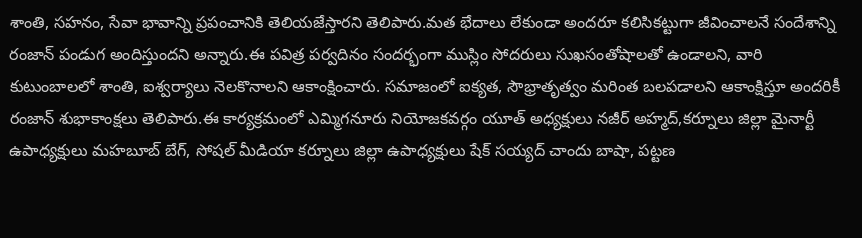శాంతి, సహనం, సేవా భావాన్ని ప్రపంచానికి తెలియజేస్తారని తెలిపారు.మత భేదాలు లేకుండా అందరూ కలిసికట్టుగా జీవించాలనే సందేశాన్ని రంజాన్ పండుగ అందిస్తుందని అన్నారు.ఈ పవిత్ర పర్వదినం సందర్భంగా ముస్లిం సోదరులు సుఖసంతోషాలతో ఉండాలని, వారి కుటుంబాలలో శాంతి, ఐశ్వర్యాలు నెలకొనాలని ఆకాంక్షించారు. సమాజంలో ఐక్యత, సౌభ్రాతృత్వం మరింత బలపడాలని ఆకాంక్షిస్తూ అందరికీ రంజాన్ శుభాకాంక్షలు తెలిపారు.ఈ కార్యక్రమంలో ఎమ్మిగనూరు నియోజకవర్గం యూత్ అధ్యక్షులు నజీర్ అహ్మద్,కర్నూలు జిల్లా మైనార్టీ ఉపాధ్యక్షులు మహబూబ్ బేగ్, సోషల్ మీడియా కర్నూలు జిల్లా ఉపాధ్యక్షులు షేక్ సయ్యద్ చాందు బాషా, పట్టణ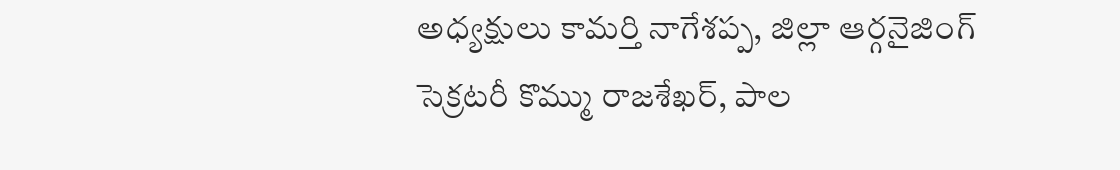అధ్యక్షులు కామర్తి నాగేశప్ప, జిల్లా ఆర్గనైజింగ్ సెక్రటరీ కొమ్ము రాజశేఖర్, పాల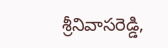శ్రీనివాసరెడ్డి,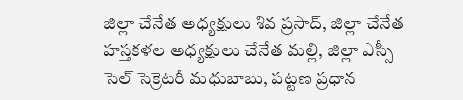జిల్లా చేనేత అధ్యక్షులు శివ ప్రసాద్, జిల్లా చేనేత హస్తకళల అధ్యక్షులు చేనేత మల్లి, జిల్లా ఎస్సీ సెల్ సెక్రెటరీ మధుబాబు, పట్టణ ప్రధాన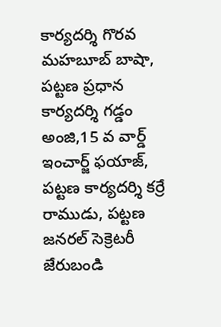కార్యదర్శి గొరవ మహబూబ్ బాషా, పట్టణ ప్రధాన కార్యదర్శి గడ్డం అంజి,15 వ వార్డ్ ఇంచార్జ్ ఫయాజ్, పట్టణ కార్యదర్శి కర్రే రాముడు, పట్టణ జనరల్ సెక్రెటరీ జేరుబండి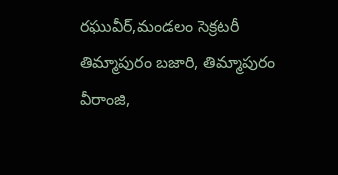రఘువీర్,మండలం సెక్రటరీ తిమ్మాపురం బజారి, తిమ్మాపురం వీరాంజి,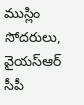ముస్లిం సోదరులు, వైయస్ఆర్ సీపీ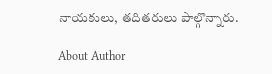నాయకులు, తదితరులు పాల్గొన్నారు.

About Author